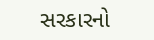સરકારનો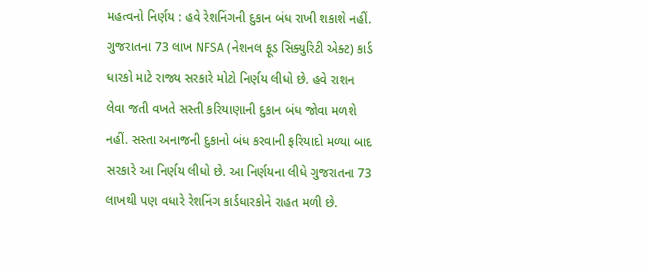મહત્વનો નિર્ણય : હવે રેશનિંગની દુકાન બંધ રાખી શકાશે નહીં.
ગુજરાતના 73 લાખ NFSA (નેશનલ ફૂડ સિક્યુરિટી એક્ટ) કાર્ડ ધારકો માટે રાજ્ય સરકારે મોટો નિર્ણય લીધો છે. હવે રાશન લેવા જતી વખતે સસ્તી કરિયાણાની દુકાન બંધ જોવા મળશે નહીં. સસ્તા અનાજની દુકાનો બંધ કરવાની ફરિયાદો મળ્યા બાદ સરકારે આ નિર્ણય લીધો છે. આ નિર્ણયના લીધે ગુજરાતના 73 લાખથી પણ વધારે રેશનિંગ કાર્ડધારકોને રાહત મળી છે.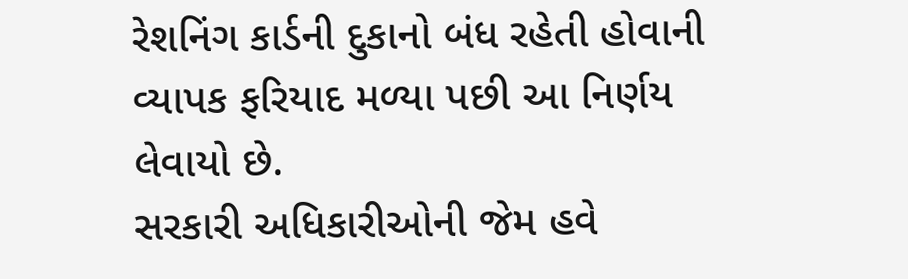રેશનિંગ કાર્ડની દુકાનો બંધ રહેતી હોવાની વ્યાપક ફરિયાદ મળ્યા પછી આ નિર્ણય લેવાયો છે.
સરકારી અધિકારીઓની જેમ હવે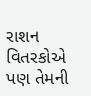રાશન વિતરકોએ પણ તેમની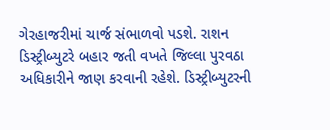ગેરહાજરીમાં ચાર્જ સંભાળવો પડશે. રાશન ડિસ્ટ્રીબ્યુટરે બહાર જતી વખતે જિલ્લા પુરવઠા અધિકારીને જાણ કરવાની રહેશે. ડિસ્ટ્રીબ્યુટરની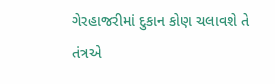ગેરહાજરીમાં દુકાન કોણ ચલાવશે તે તંત્રએ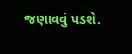જણાવવું પડશે.